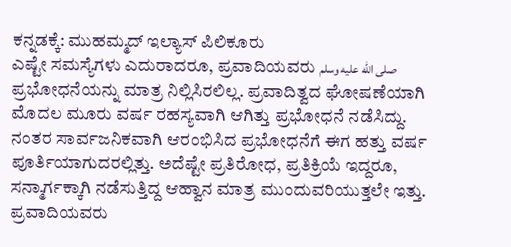ಕನ್ನಡಕ್ಕೆ: ಮುಹಮ್ಮದ್ ಇಲ್ಯಾಸ್ ಪಿಲಿಕೂರು
ಎಷ್ಟೇ ಸಮಸ್ಯೆಗಳು ಎದುರಾದರೂ, ಪ್ರವಾದಿಯವರು صلى الله عليه وسلم ಪ್ರಭೋಧನೆಯನ್ನು ಮಾತ್ರ ನಿಲ್ಲಿಸಿರಲಿಲ್ಲ. ಪ್ರವಾದಿತ್ವದ ಘೋಷಣೆಯಾಗಿ ಮೊದಲ ಮೂರು ವರ್ಷ ರಹಸ್ಯವಾಗಿ ಆಗಿತ್ತು ಪ್ರಭೋಧನೆ ನಡೆಸಿದ್ದು. ನಂತರ ಸಾರ್ವಜನಿಕವಾಗಿ ಆರಂಭಿಸಿದ ಪ್ರಭೋಧನೆಗೆ ಈಗ ಹತ್ತು ವರ್ಷ ಪೂರ್ತಿಯಾಗುದರಲ್ಲಿತ್ತು. ಅದೆಷ್ಟೇ ಪ್ರತಿರೋಧ, ಪ್ರತಿಕ್ರಿಯೆ ಇದ್ದರೂ, ಸನ್ಮಾರ್ಗಕ್ಕಾಗಿ ನಡೆಸುತ್ತಿದ್ದ ಆಹ್ವಾನ ಮಾತ್ರ ಮುಂದುವರಿಯುತ್ತಲೇ ಇತ್ತು. ಪ್ರವಾದಿಯವರು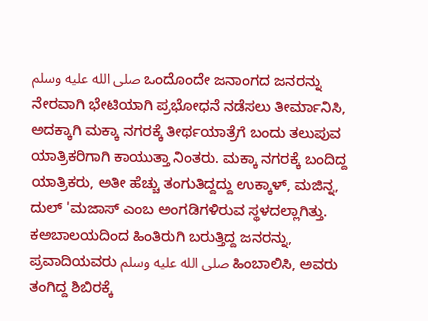صلى الله عليه وسلم ಒಂದೊಂದೇ ಜನಾಂಗದ ಜನರನ್ನು ನೇರವಾಗಿ ಭೇಟಿಯಾಗಿ ಪ್ರಭೋಧನೆ ನಡೆಸಲು ತೀರ್ಮಾನಿಸಿ, ಅದಕ್ಕಾಗಿ ಮಕ್ಕಾ ನಗರಕ್ಕೆ ತೀರ್ಥಯಾತ್ರೆಗೆ ಬಂದು ತಲುಪುವ ಯಾತ್ರಿಕರಿಗಾಗಿ ಕಾಯುತ್ತಾ ನಿಂತರು. ಮಕ್ಕಾ ನಗರಕ್ಕೆ ಬಂದಿದ್ದ ಯಾತ್ರಿಕರು, ಅತೀ ಹೆಚ್ಚು ತಂಗುತಿದ್ದದ್ದು ಉಕ್ಕಾಳ್, ಮಜಿನ್ನ, ದುಲ್ 'ಮಜಾಸ್ ಎಂಬ ಅಂಗಡಿಗಳಿರುವ ಸ್ಥಳದಲ್ಲಾಗಿತ್ತು. ಕಅಬಾಲಯದಿಂದ ಹಿಂತಿರುಗಿ ಬರುತ್ತಿದ್ದ ಜನರನ್ನು, ಪ್ರವಾದಿಯವರು صلى الله عليه وسلم ಹಿಂಬಾಲಿಸಿ, ಅವರು ತಂಗಿದ್ದ ಶಿಬಿರಕ್ಕೆ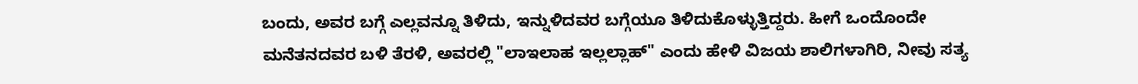ಬಂದು, ಅವರ ಬಗ್ಗೆ ಎಲ್ಲವನ್ನೂ ತಿಳಿದು, ಇನ್ನುಳಿದವರ ಬಗ್ಗೆಯೂ ತಿಳಿದುಕೊಳ್ಳುತ್ತಿದ್ದರು. ಹೀಗೆ ಒಂದೊಂದೇ ಮನೆತನದವರ ಬಳಿ ತೆರಳಿ, ಅವರಲ್ಲಿ "ಲಾಇಲಾಹ ಇಲ್ಲಲ್ಲಾಹ್" ಎಂದು ಹೇಳಿ ವಿಜಯ ಶಾಲಿಗಳಾಗಿರಿ, ನೀವು ಸತ್ಯ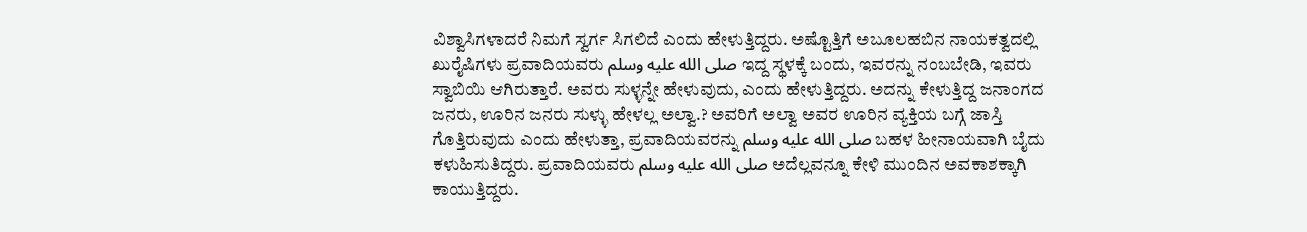ವಿಶ್ವಾಸಿಗಳಾದರೆ ನಿಮಗೆ ಸ್ವರ್ಗ ಸಿಗಲಿದೆ ಎಂದು ಹೇಳುತ್ತಿದ್ದರು. ಅಷ್ಟೊತ್ತಿಗೆ ಅಬೂಲಹಬಿನ ನಾಯಕತ್ವದಲ್ಲಿ ಖುರೈಷಿಗಳು ಪ್ರವಾದಿಯವರು صلى الله عليه وسلم ಇದ್ದ ಸ್ಥಳಕ್ಕೆ ಬಂದು, ಇವರನ್ನು ನಂಬಬೇಡಿ, ಇವರು ಸ್ವಾಬಿಯಿ ಆಗಿರುತ್ತಾರೆ. ಅವರು ಸುಳ್ಳನ್ನೇ ಹೇಳುವುದು, ಎಂದು ಹೇಳುತ್ತಿದ್ದರು. ಅದನ್ನು ಕೇಳುತ್ತಿದ್ದ ಜನಾಂಗದ ಜನರು, ಊರಿನ ಜನರು ಸುಳ್ಳು ಹೇಳಲ್ಲ ಅಲ್ವಾ.? ಅವರಿಗೆ ಅಲ್ವಾ ಅವರ ಊರಿನ ವ್ಯಕ್ತಿಯ ಬಗ್ಗೆ ಜಾಸ್ತಿ ಗೊತ್ತಿರುವುದು ಎಂದು ಹೇಳುತ್ತಾ, ಪ್ರವಾದಿಯವರನ್ನು صلى الله عليه وسلم ಬಹಳ ಹೀನಾಯವಾಗಿ ಬೈದು ಕಳುಹಿಸುತಿದ್ದರು. ಪ್ರವಾದಿಯವರು صلى الله عليه وسلم ಅದೆಲ್ಲವನ್ನೂ ಕೇಳಿ ಮುಂದಿನ ಅವಕಾಶಕ್ಕಾಗಿ ಕಾಯುತ್ತಿದ್ದರು.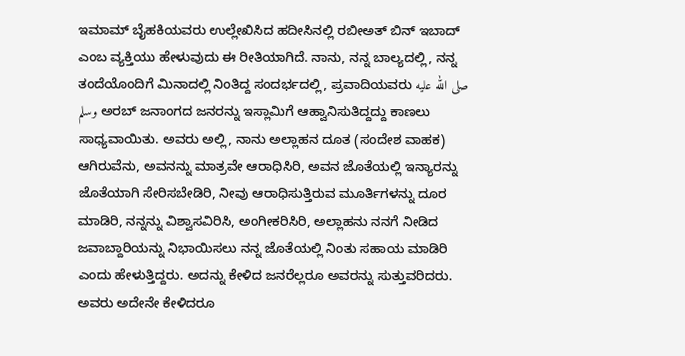ಇಮಾಮ್ ಬೈಹಕಿಯವರು ಉಲ್ಲೇಖಿಸಿದ ಹದೀಸಿನಲ್ಲಿ ರಬೀಅತ್ ಬಿನ್ ಇಬಾದ್ ಎಂಬ ವ್ಯಕ್ತಿಯು ಹೇಳುವುದು ಈ ರೀತಿಯಾಗಿದೆ. ನಾನು, ನನ್ನ ಬಾಲ್ಯದಲ್ಲಿ, ನನ್ನ ತಂದೆಯೊಂದಿಗೆ ಮಿನಾದಲ್ಲಿ ನಿಂತಿದ್ದ ಸಂದರ್ಭದಲ್ಲಿ, ಪ್ರವಾದಿಯವರು صلى الله عليه وسلم ಅರಬ್ ಜನಾಂಗದ ಜನರನ್ನು ಇಸ್ಲಾಮಿಗೆ ಆಹ್ವಾನಿಸುತಿದ್ದದ್ದು ಕಾಣಲು ಸಾಧ್ಯವಾಯಿತು. ಅವರು ಅಲ್ಲಿ, ನಾನು ಅಲ್ಲಾಹನ ದೂತ (ಸಂದೇಶ ವಾಹಕ) ಆಗಿರುವೆನು, ಅವನನ್ನು ಮಾತ್ರವೇ ಆರಾಧಿಸಿರಿ, ಅವನ ಜೊತೆಯಲ್ಲಿ ಇನ್ಯಾರನ್ನು ಜೊತೆಯಾಗಿ ಸೇರಿಸಬೇಡಿರಿ, ನೀವು ಆರಾಧಿಸುತ್ತಿರುವ ಮೂರ್ತಿಗಳನ್ನು ದೂರ ಮಾಡಿರಿ, ನನ್ನನ್ನು ವಿಶ್ವಾಸವಿರಿಸಿ, ಅಂಗೀಕರಿಸಿರಿ, ಅಲ್ಲಾಹನು ನನಗೆ ನೀಡಿದ ಜವಾಬ್ದಾರಿಯನ್ನು ನಿಭಾಯಿಸಲು ನನ್ನ ಜೊತೆಯಲ್ಲಿ ನಿಂತು ಸಹಾಯ ಮಾಡಿರಿ ಎಂದು ಹೇಳುತ್ತಿದ್ದರು. ಅದನ್ನು ಕೇಳಿದ ಜನರೆಲ್ಲರೂ ಅವರನ್ನು ಸುತ್ತುವರಿದರು. ಅವರು ಅದೇನೇ ಕೇಳಿದರೂ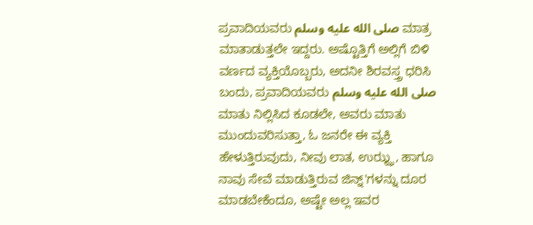ಪ್ರವಾದಿಯವರು صلى الله عليه وسلم ಮಾತ್ರ ಮಾತಾಡುತ್ತಲೇ ಇದ್ದರು. ಅಷ್ಟೊತ್ತಿಗೆ ಅಲ್ಲಿಗೆ ಬಿಳಿ ವರ್ಣದ ವ್ಯಕ್ತಿಯೊಬ್ಬರು, ಅದನೀ ಶಿರವಸ್ತ್ರ ಧರಿಸಿ ಬಂದು, ಪ್ರವಾದಿಯವರು صلى الله عليه وسلم
ಮಾತು ನಿಲ್ಲಿಸಿದ ಕೂಡಲೇ, ಅವರು ಮಾತು ಮುಂದುವರಿಸುತ್ತಾ, ಓ ಜನರೇ ಈ ವ್ಯಕ್ತಿ ಹೇಳುತ್ತಿರುವುದು, ನೀವು ಲಾತ, ಉಝ್ಝ, ಹಾಗೂ ನಾವು ಸೇವೆ ಮಾಡುತ್ತಿರುವ ಜಿನ್ನ್'ಗಳನ್ನು ದೂರ ಮಾಡಬೇಕೆಂದೂ, ಅಷ್ಟೇ ಅಲ್ಲ ಇವರ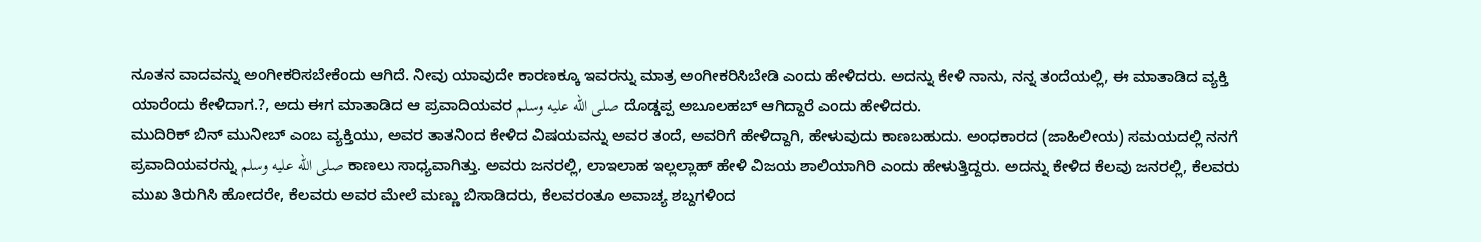ನೂತನ ವಾದವನ್ನು ಅಂಗೀಕರಿಸಬೇಕೆಂದು ಆಗಿದೆ. ನೀವು ಯಾವುದೇ ಕಾರಣಕ್ಕೂ ಇವರನ್ನು ಮಾತ್ರ ಅಂಗೀಕರಿಸಿಬೇಡಿ ಎಂದು ಹೇಳಿದರು. ಅದನ್ನು ಕೇಳಿ ನಾನು, ನನ್ನ ತಂದೆಯಲ್ಲಿ, ಈ ಮಾತಾಡಿದ ವ್ಯಕ್ತಿ ಯಾರೆಂದು ಕೇಳಿದಾಗ.?, ಅದು ಈಗ ಮಾತಾಡಿದ ಆ ಪ್ರವಾದಿಯವರ صلى الله عليه وسلم ದೊಡ್ಡಪ್ಪ ಅಬೂಲಹಬ್ ಆಗಿದ್ದಾರೆ ಎಂದು ಹೇಳಿದರು.
ಮುದಿರಿಕ್ ಬಿನ್ ಮುನೀಬ್ ಎಂಬ ವ್ಯಕ್ತಿಯು, ಅವರ ತಾತನಿಂದ ಕೇಳಿದ ವಿಷಯವನ್ನು ಅವರ ತಂದೆ, ಅವರಿಗೆ ಹೇಳಿದ್ದಾಗಿ, ಹೇಳುವುದು ಕಾಣಬಹುದು. ಅಂಧಕಾರದ (ಜಾಹಿಲೀಯ) ಸಮಯದಲ್ಲಿ ನನಗೆ ಪ್ರವಾದಿಯವರನ್ನು صلى الله عليه وسلم ಕಾಣಲು ಸಾಧ್ಯವಾಗಿತ್ತು. ಅವರು ಜನರಲ್ಲಿ, ಲಾಇಲಾಹ ಇಲ್ಲಲ್ಲಾಹ್ ಹೇಳಿ ವಿಜಯ ಶಾಲಿಯಾಗಿರಿ ಎಂದು ಹೇಳುತ್ತಿದ್ದರು. ಅದನ್ನು ಕೇಳಿದ ಕೆಲವು ಜನರಲ್ಲಿ, ಕೆಲವರು ಮುಖ ತಿರುಗಿಸಿ ಹೋದರೇ, ಕೆಲವರು ಅವರ ಮೇಲೆ ಮಣ್ಣು ಬಿಸಾಡಿದರು, ಕೆಲವರಂತೂ ಅವಾಚ್ಯ ಶಬ್ದಗಳಿಂದ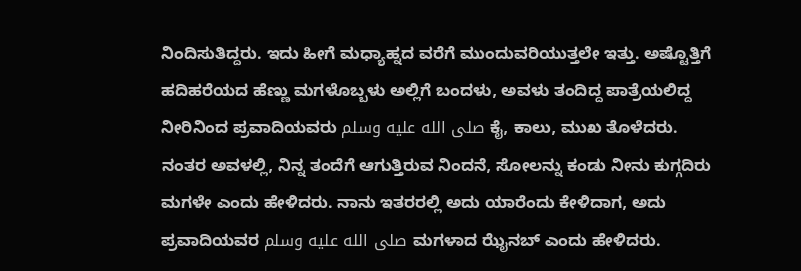ನಿಂದಿಸುತಿದ್ದರು. ಇದು ಹೀಗೆ ಮಧ್ಯಾಹ್ನದ ವರೆಗೆ ಮುಂದುವರಿಯುತ್ತಲೇ ಇತ್ತು. ಅಷ್ಟೊತ್ತಿಗೆ ಹದಿಹರೆಯದ ಹೆಣ್ಣು ಮಗಳೊಬ್ಬಳು ಅಲ್ಲಿಗೆ ಬಂದಳು, ಅವಳು ತಂದಿದ್ದ ಪಾತ್ರೆಯಲಿದ್ದ ನೀರಿನಿಂದ ಪ್ರವಾದಿಯವರು صلى الله عليه وسلم ಕೈ, ಕಾಲು, ಮುಖ ತೊಳೆದರು. ನಂತರ ಅವಳಲ್ಲಿ, ನಿನ್ನ ತಂದೆಗೆ ಆಗುತ್ತಿರುವ ನಿಂದನೆ, ಸೋಲನ್ನು ಕಂಡು ನೀನು ಕುಗ್ಗದಿರು ಮಗಳೇ ಎಂದು ಹೇಳಿದರು. ನಾನು ಇತರರಲ್ಲಿ ಅದು ಯಾರೆಂದು ಕೇಳಿದಾಗ, ಅದು ಪ್ರವಾದಿಯವರ صلى الله عليه وسلم ಮಗಳಾದ ಝೈನಬ್ ಎಂದು ಹೇಳಿದರು.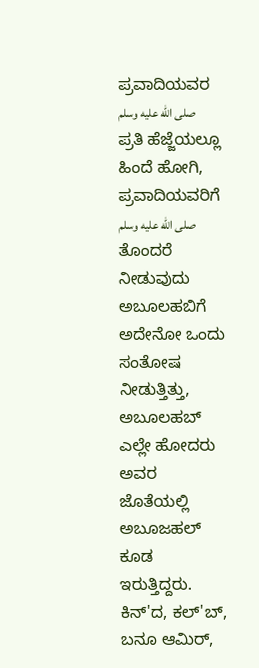ಪ್ರವಾದಿಯವರ صلى الله عليه وسلم ಪ್ರತಿ ಹೆಜ್ಜೆಯಲ್ಲೂ ಹಿಂದೆ ಹೋಗಿ, ಪ್ರವಾದಿಯವರಿಗೆ صلى الله عليه وسلم ತೊಂದರೆ ನೀಡುವುದು ಅಬೂಲಹಬಿಗೆ ಅದೇನೋ ಒಂದು ಸಂತೋಷ ನೀಡುತ್ತಿತ್ತು, ಅಬೂಲಹಬ್ ಎಲ್ಲೇ ಹೋದರು ಅವರ ಜೊತೆಯಲ್ಲಿ ಅಬೂಜಹಲ್ ಕೂಡ ಇರುತ್ತಿದ್ದರು. ಕಿನ್'ದ, ಕಲ್'ಬ್, ಬನೂ ಆಮಿರ್,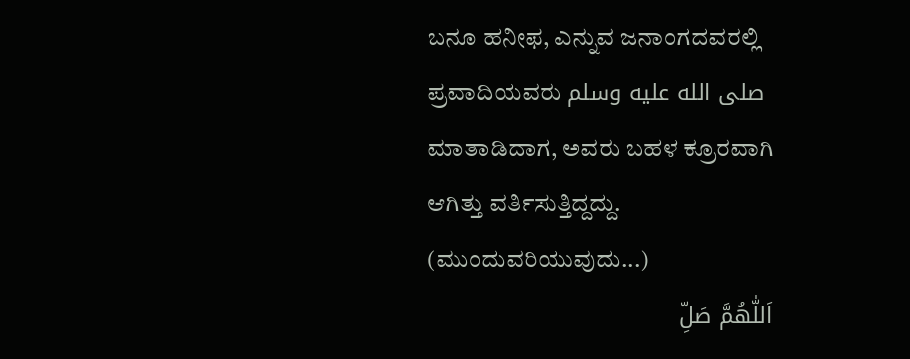ಬನೂ ಹನೀಫ, ಎನ್ನುವ ಜನಾಂಗದವರಲ್ಲಿ ಪ್ರವಾದಿಯವರು صلى الله عليه وسلم ಮಾತಾಡಿದಾಗ, ಅವರು ಬಹಳ ಕ್ರೂರವಾಗಿ ಆಗಿತ್ತು ವರ್ತಿಸುತ್ತಿದ್ದದ್ದು.
(ಮುಂದುವರಿಯುವುದು...)
اَللّٰهُمَّ صَلِّ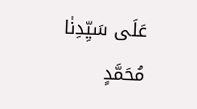عَلَى سَيِّدِنٰا مُحَمَّدٍ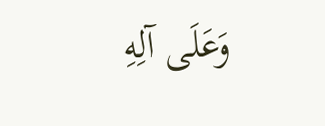وَعَلَى آلِهِ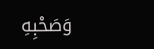وَصَحْبِهِ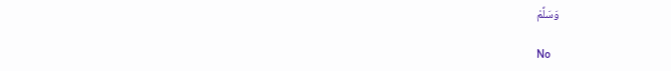وَسَلِّمْ

No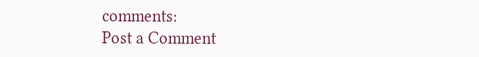comments:
Post a Comment